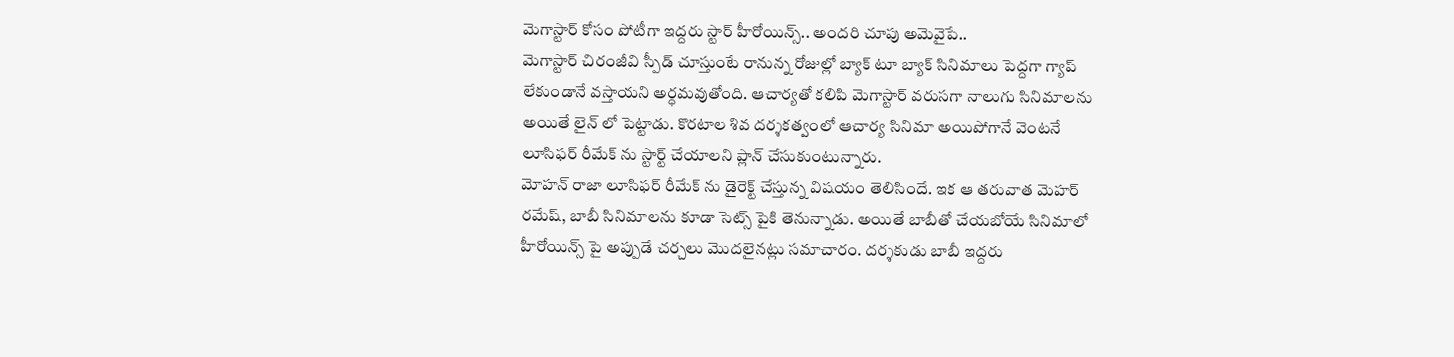మెగాస్టార్ కోసం పోటీగా ఇద్దరు స్టార్ హీరోయిన్స్.. అందరి చూపు అమెవైపే..
మెగాస్టార్ చిరంజీవి స్పీడ్ చూస్తుంటే రానున్న రోజుల్లో బ్యాక్ టూ బ్యాక్ సినిమాలు పెద్దగా గ్యాప్ లేకుండానే వస్తాయని అర్ధమవుతోంది. ఆచార్యతో కలిపి మెగాస్టార్ వరుసగా నాలుగు సినిమాలను అయితే లైన్ లో పెట్టాడు. కొరటాల శివ దర్శకత్వంలో ఆచార్య సినిమా అయిపోగానే వెంటనే లూసిఫర్ రీమేక్ ను స్టార్ట్ చేయాలని ప్లాన్ చేసుకుంటున్నారు.
మోహన్ రాజా లూసిఫర్ రీమేక్ ను డైరెక్ట్ చేస్తున్న విషయం తెలిసిందే. ఇక ఆ తరువాత మెహర్ రమేష్, బాబీ సినిమాలను కూడా సెట్స్ పైకి తెనున్నాడు. అయితే బాబీతో చేయబోయే సినిమాలో హీరోయిన్స్ పై అప్పుడే చర్చలు మొదలైనట్లు సమాచారం. దర్శకుడు బాబీ ఇద్దరు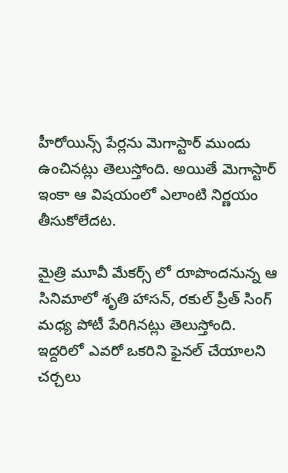హీరోయిన్స్ పేర్లను మెగాస్టార్ ముందు ఉంచినట్లు తెలుస్తోంది. అయితే మెగాస్టార్ ఇంకా ఆ విషయంలో ఎలాంటి నిర్ణయం తీసుకోలేదట.

మైత్రి మూవీ మేకర్స్ లో రూపొందనున్న ఆ సినిమాలో శృతి హాసన్, రకుల్ ప్రీత్ సింగ్ మధ్య పోటీ పేరిగినట్లు తెలుస్తోంది. ఇద్దరిలో ఎవరో ఒకరిని ఫైనల్ చేయాలని చర్చలు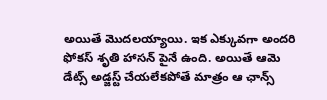అయితే మొదలయ్యాయి. ఇక ఎక్కువగా అందరి ఫోకస్ శృతి హాసన్ పైనే ఉంది. అయితే ఆమె డేట్స్ అడ్జస్ట్ చేయలేకపోతే మాత్రం ఆ ఛాన్స్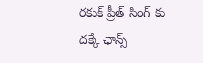రకుక్ ప్రీత్ సింగ్ కు దక్కే ఛాన్స్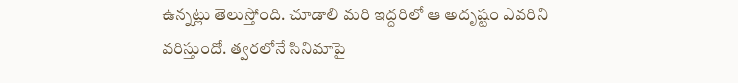ఉన్నట్లు తెలుస్తోంది. చూడాలి మరి ఇద్దరిలో ఆ అదృష్టం ఎవరిని వరిస్తుందో. త్వరలోనే సినిమాపై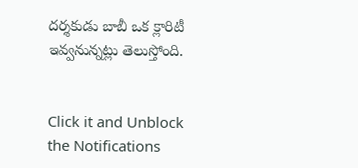దర్శకుడు బాబీ ఒక క్లారిటీ ఇవ్వనున్నట్లు తెలుస్తోంది.


Click it and Unblock the Notifications